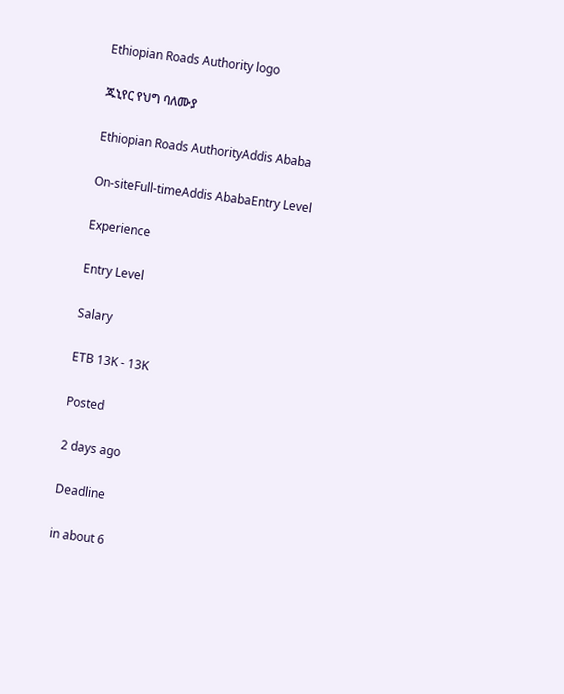Ethiopian Roads Authority logo

ጁኒየር የህግ ባለሙያ

Ethiopian Roads AuthorityAddis Ababa

On-siteFull-timeAddis AbabaEntry Level

Experience

Entry Level

Salary

ETB 13K - 13K

Posted

2 days ago

Deadline

in about 6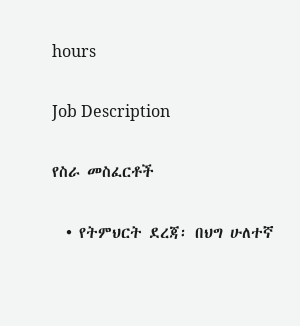hours

Job Description

የስራ መስፈርቶች

  • የትምህርት ደረጃ፡ በህግ ሁለተኛ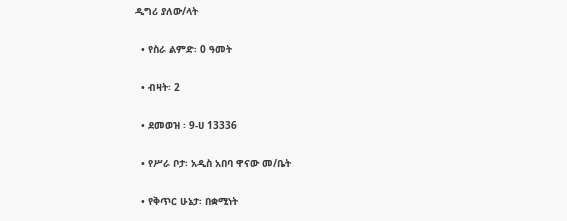ዲግሪ ያለው/ላት

  • የስራ ልምድ፡ 0 ዓመት

  • ብዛት፡ 2

  • ደመወዝ ፡ 9-ሀ 13336

  • የሥራ ቦታ፡ አዲስ አበባ ዋናው መ/ቤት

  • የቅጥር ሁኔታ፡ በቋሚነት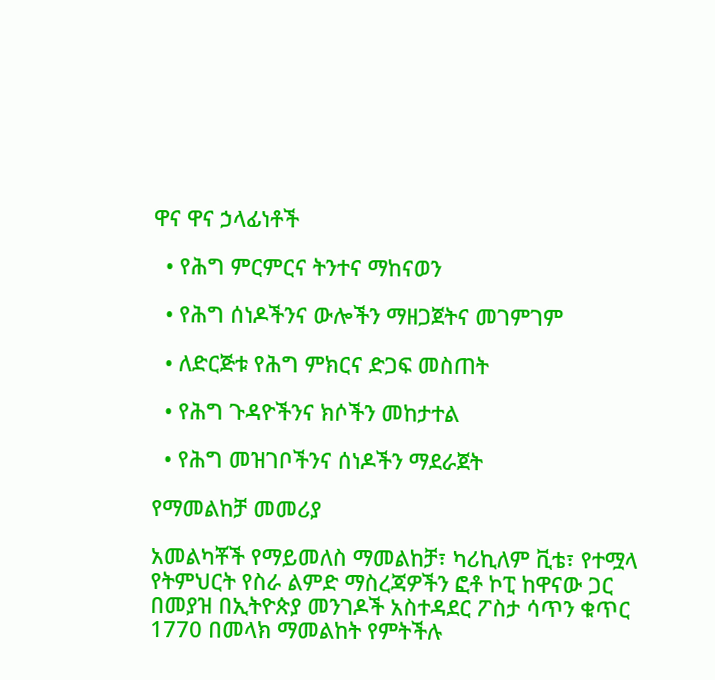ዋና ዋና ኃላፊነቶች

  • የሕግ ምርምርና ትንተና ማከናወን

  • የሕግ ሰነዶችንና ውሎችን ማዘጋጀትና መገምገም

  • ለድርጅቱ የሕግ ምክርና ድጋፍ መስጠት

  • የሕግ ጉዳዮችንና ክሶችን መከታተል

  • የሕግ መዝገቦችንና ሰነዶችን ማደራጀት

የማመልከቻ መመሪያ

አመልካቾች የማይመለስ ማመልከቻ፣ ካሪኪለም ቪቴ፣ የተሟላ የትምህርት የስራ ልምድ ማስረጃዎችን ፎቶ ኮፒ ከዋናው ጋር በመያዝ በኢትዮጵያ መንገዶች አስተዳደር ፖስታ ሳጥን ቁጥር 1770 በመላክ ማመልከት የምትችሉ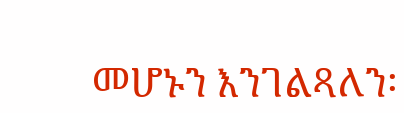መሆኑን እንገልጻለን፡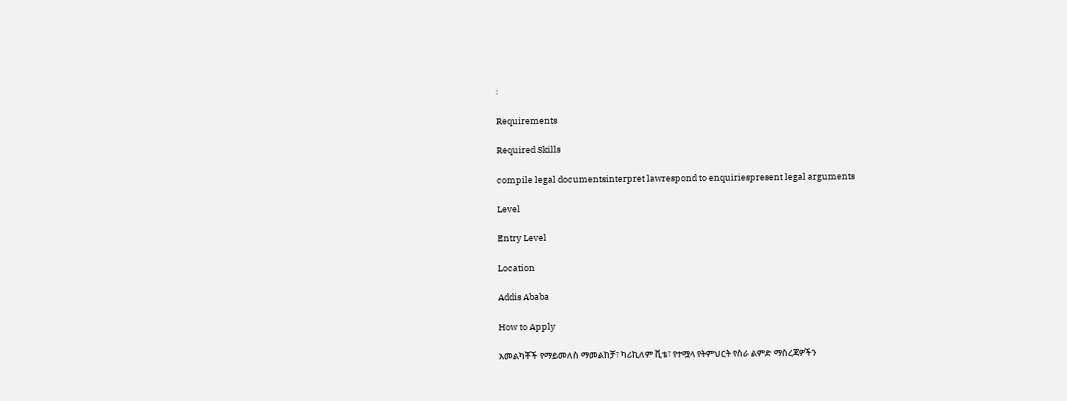፡

Requirements

Required Skills

compile legal documentsinterpret lawrespond to enquiriespresent legal arguments

Level

Entry Level

Location

Addis Ababa

How to Apply

አመልካቾች የማይመለስ ማመልከቻ፣ ካሪኪለም ቪቴ፣ የተሟላ የትምህርት የስራ ልምድ ማስረጃዎችን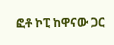ፎቶ ኮፒ ከዋናው ጋር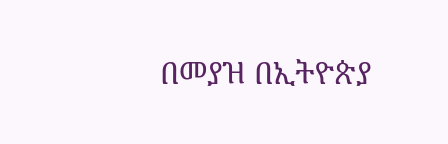በመያዝ በኢትዮጵያ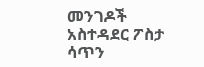መንገዶች አስተዳደር ፖስታ ሳጥን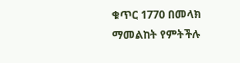ቁጥር 1770 በመላክ ማመልከት የምትችሉ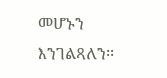መሆኑን እንገልጻለን፡፡